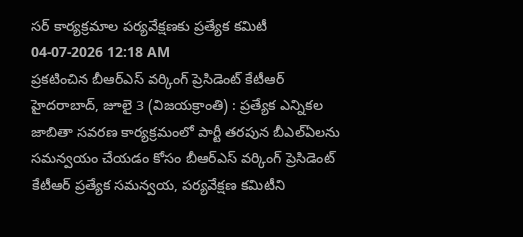సర్ కార్యక్రమాల పర్యవేక్షణకు ప్రత్యేక కమిటీ
04-07-2026 12:18 AM
ప్రకటించిన బీఆర్ఎస్ వర్కింగ్ ప్రెసిడెంట్ కేటీఆర్
హైదరాబాద్, జూలై 3 (విజయక్రాంతి) : ప్రత్యేక ఎన్నికల జాబితా సవరణ కార్యక్రమంలో పార్టీ తరపున బీఎల్ఏలను సమన్వయం చేయడం కోసం బీఆర్ఎస్ వర్కింగ్ ప్రెసిడెంట్ కేటీఆర్ ప్రత్యేక సమన్వయ, పర్యవేక్షణ కమిటీని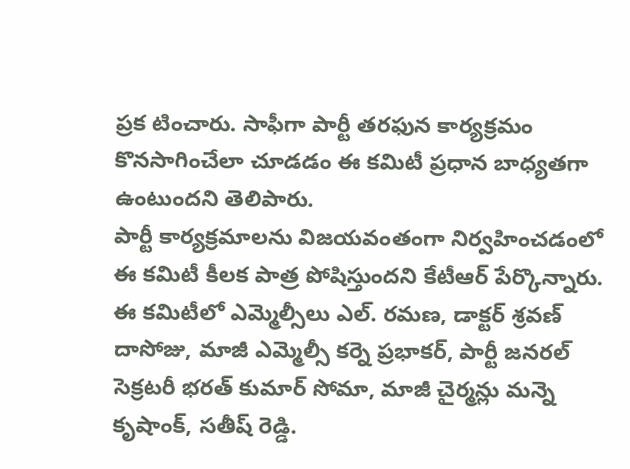ప్రక టించారు. సాఫీగా పార్టీ తరఫున కార్యక్రమం కొనసాగించేలా చూడడం ఈ కమిటీ ప్రధాన బాధ్యతగా ఉంటుందని తెలిపారు.
పార్టీ కార్యక్రమాలను విజయవంతంగా నిర్వహించడంలో ఈ కమిటీ కీలక పాత్ర పోషిస్తుందని కేటీఆర్ పేర్కొన్నారు. ఈ కమిటీలో ఎమ్మెల్సీలు ఎల్. రమణ, డాక్టర్ శ్రవణ్ దాసోజు, మాజీ ఎమ్మెల్సీ కర్నె ప్రభాకర్, పార్టీ జనరల్ సెక్రటరీ భరత్ కుమార్ సోమా, మాజీ చైర్మన్లు మన్నె కృషాంక్, సతీష్ రెడ్డి.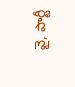వై, పార్టీ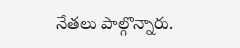నేతలు పాల్గొన్నారు.